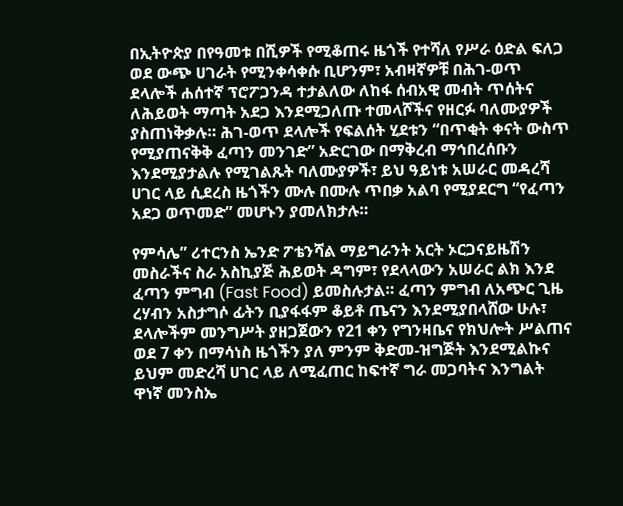በኢትዮጵያ በየዓመቱ በሺዎች የሚቆጠሩ ዜጎች የተሻለ የሥራ ዕድል ፍለጋ ወደ ውጭ ሀገራት የሚንቀሳቀሱ ቢሆንም፣ አብዛኛዎቹ በሕገ-ወጥ ደላሎች ሐሰተኛ ፕሮፖጋንዳ ተታልለው ለከፋ ሰብአዊ መብት ጥሰትና ለሕይወት ማጣት አደጋ እንደሚጋለጡ ተመላሾችና የዘርፉ ባለሙያዎች ያስጠነቅቃሉ። ሕገ-ወጥ ደላሎች የፍልሰት ሂደቱን “በጥቂት ቀናት ውስጥ የሚያጠናቅቅ ፈጣን መንገድ” አድርገው በማቅረብ ማኅበረሰቡን እንደሚያታልሉ የሚገልጹት ባለሙያዎች፣ ይህ ዓይነቱ አሠራር መዳረሻ ሀገር ላይ ሲደረስ ዜጎችን ሙሉ በሙሉ ጥበቃ አልባ የሚያደርግ “የፈጣን አደጋ ወጥመድ” መሆኑን ያመለክታሉ።

የምሳሌ” ሪተርንስ ኤንድ ፖቴንሻል ማይግራንት አርት ኦርጋናይዜሽን መስራችና ስራ አስኪያጅ ሕይወት ዳግም፣ የደላላውን አሠራር ልክ እንደ ፈጣን ምግብ (Fast Food) ይመስሉታል። ፈጣን ምግብ ለአጭር ጊዜ ረሃብን አስታግሶ ፊትን ቢያፋፋም ቆይቶ ጤናን እንደሚያበላሸው ሁሉ፣ ደላሎችም መንግሥት ያዘጋጀውን የ21 ቀን የግንዛቤና የክህሎት ሥልጠና ወደ 7 ቀን በማሳነስ ዜጎችን ያለ ምንም ቅድመ-ዝግጅት እንደሚልኩና ይህም መድረሻ ሀገር ላይ ለሚፈጠር ከፍተኛ ግራ መጋባትና እንግልት ዋነኛ መንስኤ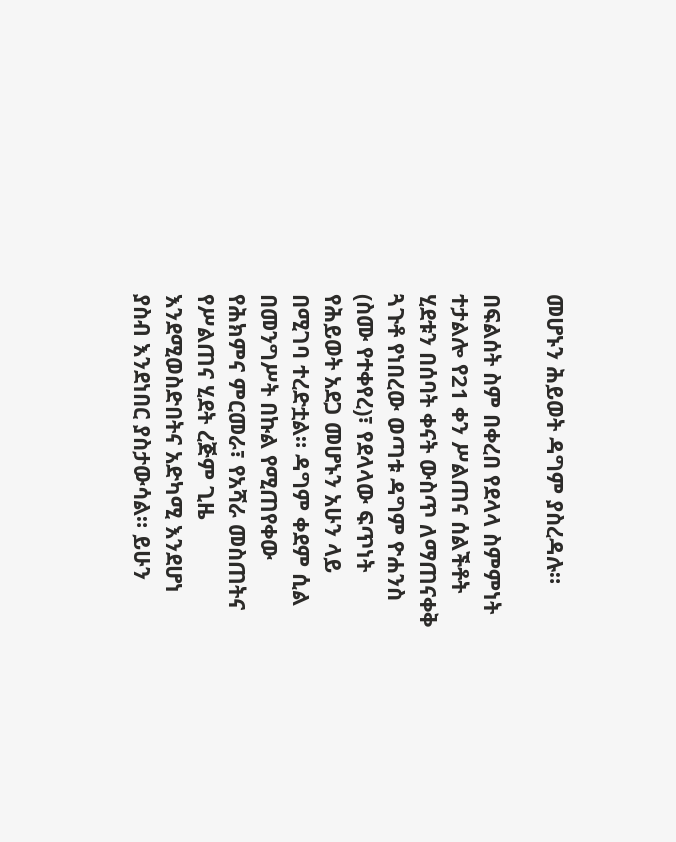መሆኑን ሕይወት ዳግም ያስረዳሉ።

በፍልሰት ስም በቀረበ የደላላ ስምምነት ተታልሎ የ21 ቀን ሥልጠና ሰልችቶት ሂደቱን በሰባት ቀናት ውስጥ ለማጠናቀቅ ጓጉቶ የነበረው ወጣቱ ዳግም ዮሐንስ (ስሙ የተቀየረ)፣ የደላላው ፍጥነት የሕይወት አደጋ መሆኑን አሁን ላይ በሚገባ ተረድቷል። ዳግም ቀደም ሲል በመንግሥት በኩል የሚጠየቀው የሕክምና ምርመራ፣ የአሻራ መስጠትና የሥልጠና ሂደት ረጅም ጊዜ እንደሚወስድበትና አድካሚ እንደሆነ ያስብ እንደነበር ያስታውሳል። ይሁን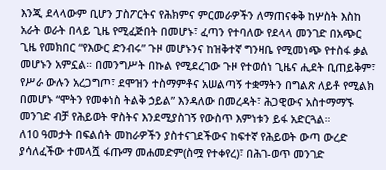እንጂ ደላላውም ቢሆን ፓስፖርትና የሕክምና ምርመራዎችን ለማጠናቀቅ ከሦስት እስከ አራት ወራት በላይ ጊዜ የሚፈጅበት በመሆኑ፣ ፈጣን የተባለው የደላላ መንገድ በአጭር ጊዜ የመክበር “የእውር ድንብሩ” ጉዞ መሆኑንና ከዝቅተኛ ግንዛቤ የሚመነጭ የተስፋ ቃል መሆኑን አምኗል። በመንግሥት በኩል የሚደረገው ጉዞ የተወሰነ ጊዜና ሒደት ቢጠይቅም፣ የሥራ ውሉን አረጋግጦ፣ ደሞዝን ተስማምቶና አሠልጣኝ ተቋማትን በግልጽ ለይቶ የሚልክ በመሆኑ “ሞትን የመቀነስ ትልቅ ኃይል” እንዳለው በመረዳት፣ ሕጋዊውና አስተማማኙ መንገድ ብቻ የሕይወት ዋስትና እንደሚያስገኝ የውስጥ እምነቱን ይፋ አድርጓል።
ለ10 ዓመታት በፍልሰት መከራዎችን ያስተናገደችውና ከፍተኛ የሕይወት ውጣ ውረድ ያሳለፈችው ተመላሿ ፋጡማ መሐመድም(ስሟ የተቀየረ)፣ በሕገ-ወጥ መንገድ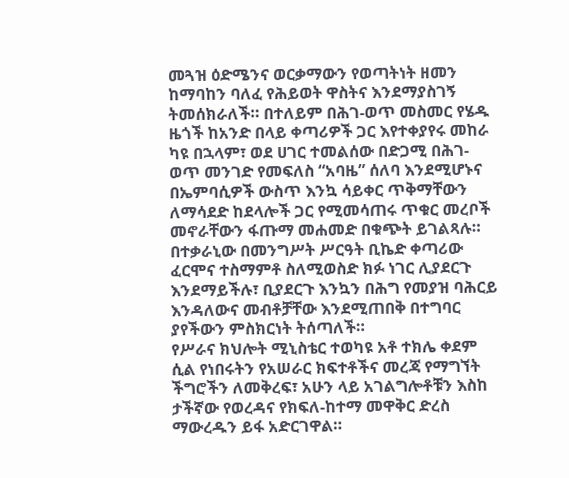መጓዝ ዕድሜንና ወርቃማውን የወጣትነት ዘመን ከማባከን ባለፈ የሕይወት ዋስትና እንደማያስገኝ ትመሰክራለች። በተለይም በሕገ-ወጥ መስመር የሄዱ ዜጎች ከአንድ በላይ ቀጣሪዎች ጋር እየተቀያየሩ መከራ ካዩ በኋላም፣ ወደ ሀገር ተመልሰው በድጋሚ በሕገ-ወጥ መንገድ የመፍለስ “አባዜ” ሰለባ እንደሚሆኑና በኤምባሲዎች ውስጥ እንኳ ሳይቀር ጥቅማቸውን ለማሳደድ ከደላሎች ጋር የሚመሳጠሩ ጥቁር መረቦች መኖራቸውን ፋጡማ መሐመድ በቁጭት ይገልጻሉ። በተቃራኒው በመንግሥት ሥርዓት ቢኬድ ቀጣሪው ፈርሞና ተስማምቶ ስለሚወስድ ክፉ ነገር ሊያደርጉ እንደማይችሉ፣ ቢያደርጉ እንኳን በሕግ የመያዝ ባሕርይ እንዳለውና መብቶቻቸው እንደሚጠበቅ በተግባር ያየችውን ምስክርነት ትሰጣለች።
የሥራና ክህሎት ሚኒስቴር ተወካዩ አቶ ተክሌ ቀደም ሲል የነበሩትን የአሠራር ክፍተቶችና መረጃ የማግኘት ችግሮችን ለመቅረፍ፣ አሁን ላይ አገልግሎቶቹን እስከ ታችኛው የወረዳና የክፍለ-ከተማ መዋቅር ድረስ ማውረዱን ይፋ አድርገዋል።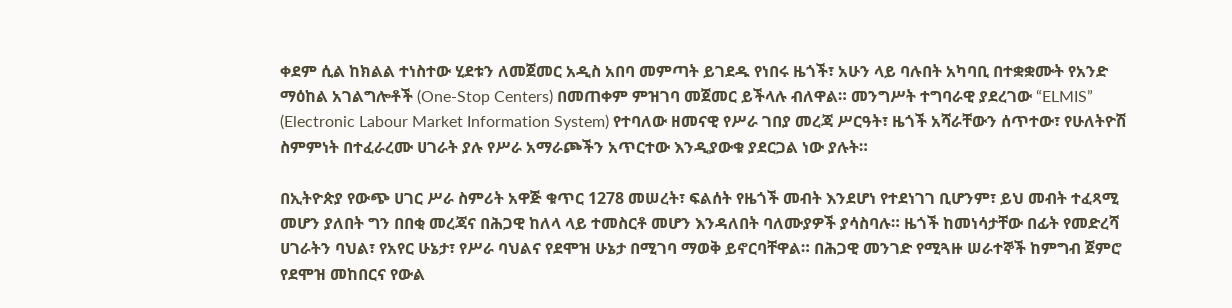ቀደም ሲል ከክልል ተነስተው ሂደቱን ለመጀመር አዲስ አበባ መምጣት ይገደዱ የነበሩ ዜጎች፣ አሁን ላይ ባሉበት አካባቢ በተቋቋሙት የአንድ ማዕከል አገልግሎቶች (One-Stop Centers) በመጠቀም ምዝገባ መጀመር ይችላሉ ብለዋል። መንግሥት ተግባራዊ ያደረገው “ELMIS” (Electronic Labour Market Information System) የተባለው ዘመናዊ የሥራ ገበያ መረጃ ሥርዓት፣ ዜጎች አሻራቸውን ሰጥተው፣ የሁለትዮሽ ስምምነት በተፈራረሙ ሀገራት ያሉ የሥራ አማራጮችን አጥርተው እንዲያውቁ ያደርጋል ነው ያሉት።

በኢትዮጵያ የውጭ ሀገር ሥራ ስምሪት አዋጅ ቁጥር 1278 መሠረት፣ ፍልሰት የዜጎች መብት እንደሆነ የተደነገገ ቢሆንም፣ ይህ መብት ተፈጻሚ መሆን ያለበት ግን በበቂ መረጃና በሕጋዊ ከለላ ላይ ተመስርቶ መሆን እንዳለበት ባለሙያዎች ያሳስባሉ። ዜጎች ከመነሳታቸው በፊት የመድረሻ ሀገራትን ባህል፣ የአየር ሁኔታ፣ የሥራ ባህልና የደሞዝ ሁኔታ በሚገባ ማወቅ ይኖርባቸዋል። በሕጋዊ መንገድ የሚጓዙ ሠራተኞች ከምግብ ጀምሮ የደሞዝ መከበርና የውል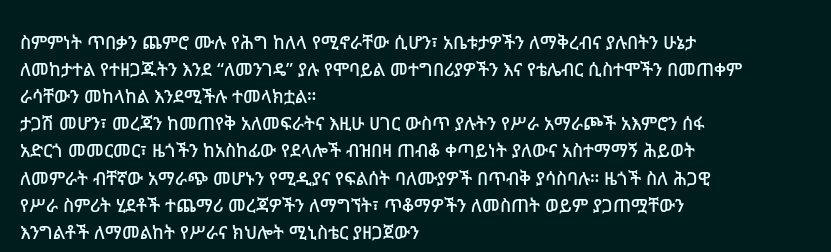ስምምነት ጥበቃን ጨምሮ ሙሉ የሕግ ከለላ የሚኖራቸው ሲሆን፣ አቤቱታዎችን ለማቅረብና ያሉበትን ሁኔታ ለመከታተል የተዘጋጁትን እንደ “ለመንገዴ” ያሉ የሞባይል መተግበሪያዎችን እና የቴሌብር ሲስተሞችን በመጠቀም ራሳቸውን መከላከል እንደሚችሉ ተመላክቷል።
ታጋሽ መሆን፣ መረጃን ከመጠየቅ አለመፍራትና እዚሁ ሀገር ውስጥ ያሉትን የሥራ አማራጮች አእምሮን ሰፋ አድርጎ መመርመር፣ ዜጎችን ከአስከፊው የደላሎች ብዝበዛ ጠብቆ ቀጣይነት ያለውና አስተማማኝ ሕይወት ለመምራት ብቸኛው አማራጭ መሆኑን የሚዲያና የፍልሰት ባለሙያዎች በጥብቅ ያሳስባሉ። ዜጎች ስለ ሕጋዊ የሥራ ስምሪት ሂደቶች ተጨማሪ መረጃዎችን ለማግኘት፣ ጥቆማዎችን ለመስጠት ወይም ያጋጠሟቸውን እንግልቶች ለማመልከት የሥራና ክህሎት ሚኒስቴር ያዘጋጀውን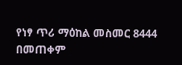የነፃ ጥሪ ማዕከል መስመር 8444 በመጠቀም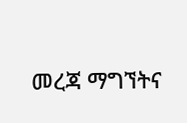መረጃ ማግኘትና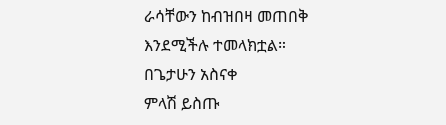ራሳቸውን ከብዝበዛ መጠበቅ እንደሚችሉ ተመላክቷል።
በጌታሁን አስናቀ
ምላሽ ይስጡ